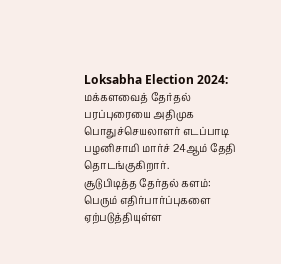Loksabha Election 2024: மக்களவைத் தேர்தல் பரப்புரையை அதிமுக பொதுச்செயலாளர் எடப்பாடி பழனிசாமி மார்ச் 24ஆம் தேதி தொடங்குகிறார்.
சூடுபிடித்த தேர்தல் களம்:
பெரும் எதிர்பார்ப்புகளை ஏற்படுத்தியுள்ள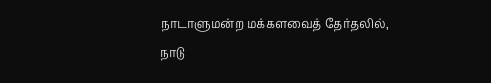நாடாளுமன்ற மக்களவைத் தேர்தலில், நாடு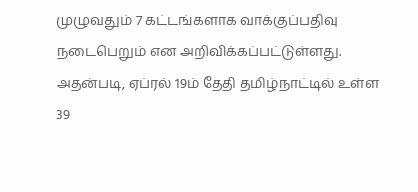முழுவதும் 7 கட்டங்களாக வாக்குப்பதிவு நடைபெறும் என அறிவிக்கப்பட்டுள்ளது. அதன்படி, ஏப்ரல் 19ம் தேதி தமிழ்நாட்டில் உள்ள 39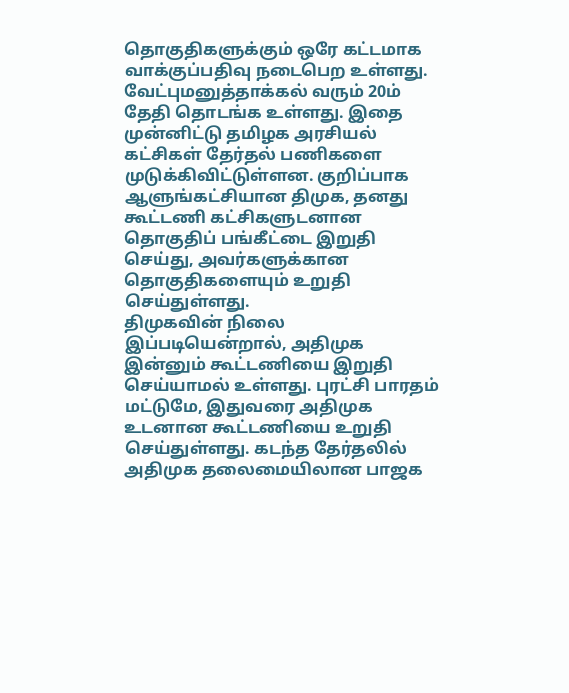தொகுதிகளுக்கும் ஒரே கட்டமாக வாக்குப்பதிவு நடைபெற உள்ளது.
வேட்புமனுத்தாக்கல் வரும் 20ம் தேதி தொடங்க உள்ளது. இதை முன்னிட்டு தமிழக அரசியல் கட்சிகள் தேர்தல் பணிகளை முடுக்கிவிட்டுள்ளன. குறிப்பாக ஆளுங்கட்சியான திமுக, தனது கூட்டணி கட்சிகளுடனான தொகுதிப் பங்கீட்டை இறுதி செய்து, அவர்களுக்கான தொகுதிகளையும் உறுதி செய்துள்ளது.
திமுகவின் நிலை இப்படியென்றால், அதிமுக இன்னும் கூட்டணியை இறுதி செய்யாமல் உள்ளது. புரட்சி பாரதம் மட்டுமே, இதுவரை அதிமுக உடனான கூட்டணியை உறுதி செய்துள்ளது. கடந்த தேர்தலில் அதிமுக தலைமையிலான பாஜக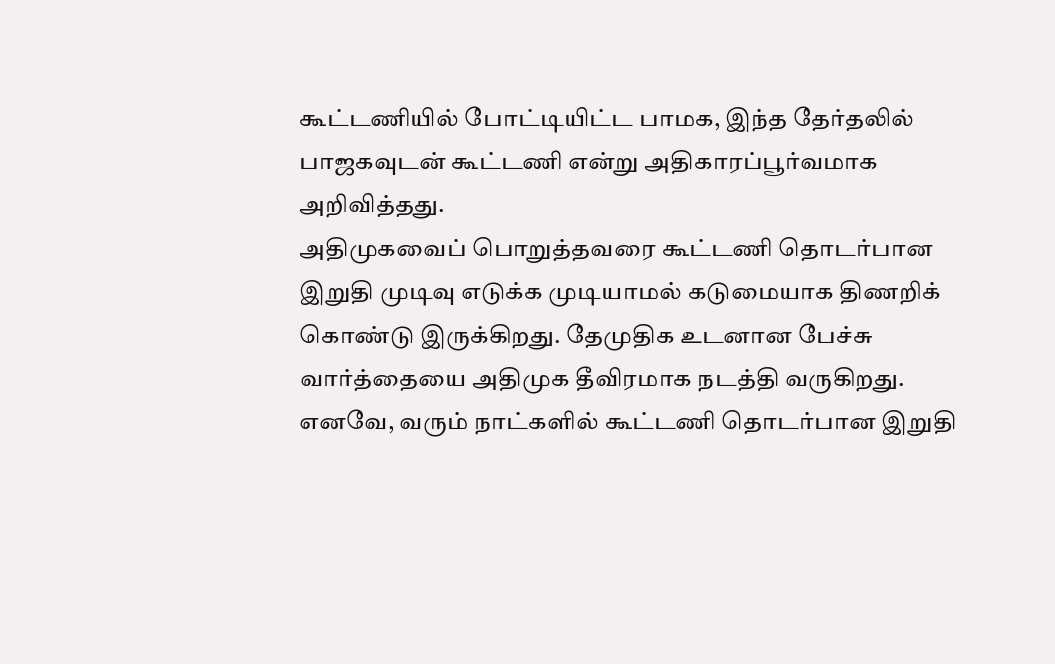கூட்டணியில் போட்டியிட்ட பாமக, இந்த தேர்தலில் பாஜகவுடன் கூட்டணி என்று அதிகாரப்பூர்வமாக அறிவித்தது.
அதிமுகவைப் பொறுத்தவரை கூட்டணி தொடர்பான இறுதி முடிவு எடுக்க முடியாமல் கடுமையாக திணறிக் கொண்டு இருக்கிறது. தேமுதிக உடனான பேச்சு வார்த்தையை அதிமுக தீவிரமாக நடத்தி வருகிறது. எனவே, வரும் நாட்களில் கூட்டணி தொடர்பான இறுதி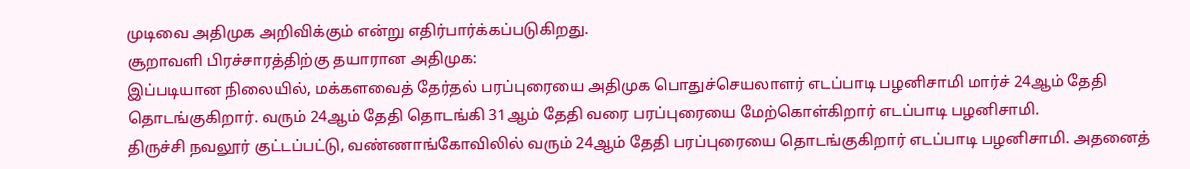முடிவை அதிமுக அறிவிக்கும் என்று எதிர்பார்க்கப்படுகிறது.
சூறாவளி பிரச்சாரத்திற்கு தயாரான அதிமுக:
இப்படியான நிலையில், மக்களவைத் தேர்தல் பரப்புரையை அதிமுக பொதுச்செயலாளர் எடப்பாடி பழனிசாமி மார்ச் 24ஆம் தேதி தொடங்குகிறார். வரும் 24ஆம் தேதி தொடங்கி 31ஆம் தேதி வரை பரப்புரையை மேற்கொள்கிறார் எடப்பாடி பழனிசாமி.
திருச்சி நவலூர் குட்டப்பட்டு, வண்ணாங்கோவிலில் வரும் 24ஆம் தேதி பரப்புரையை தொடங்குகிறார் எடப்பாடி பழனிசாமி. அதனைத்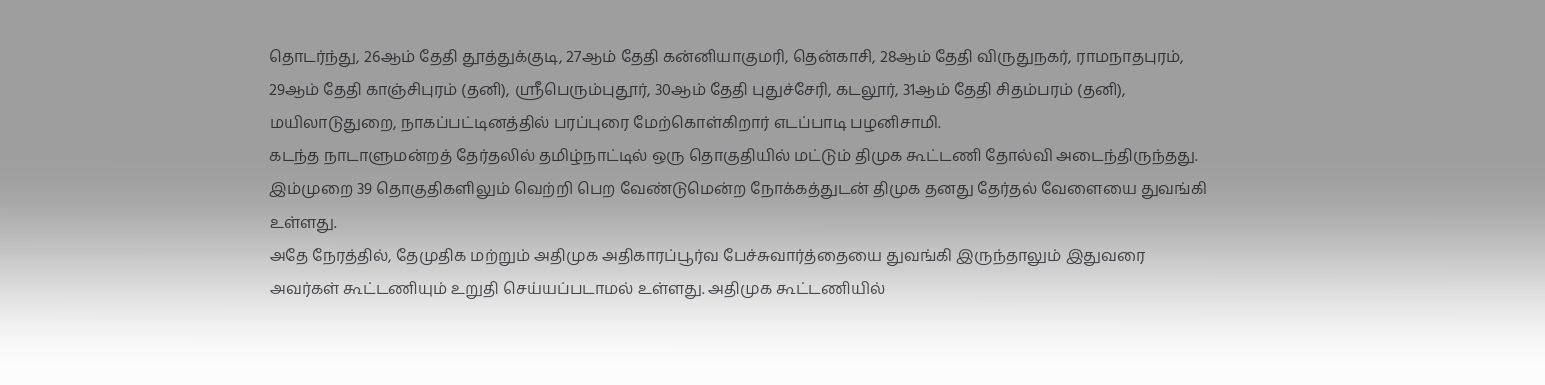தொடர்ந்து, 26ஆம் தேதி தூத்துக்குடி, 27ஆம் தேதி கன்னியாகுமரி, தென்காசி, 28ஆம் தேதி விருதுநகர், ராமநாதபுரம், 29ஆம் தேதி காஞ்சிபுரம் (தனி), ஸ்ரீபெரும்புதூர், 30ஆம் தேதி புதுச்சேரி, கடலூர், 31ஆம் தேதி சிதம்பரம் (தனி), மயிலாடுதுறை, நாகப்பட்டினத்தில் பரப்புரை மேற்கொள்கிறார் எடப்பாடி பழனிசாமி.
கடந்த நாடாளுமன்றத் தேர்தலில் தமிழ்நாட்டில் ஒரு தொகுதியில் மட்டும் திமுக கூட்டணி தோல்வி அடைந்திருந்தது. இம்முறை 39 தொகுதிகளிலும் வெற்றி பெற வேண்டுமென்ற நோக்கத்துடன் திமுக தனது தேர்தல் வேளையை துவங்கி உள்ளது.
அதே நேரத்தில், தேமுதிக மற்றும் அதிமுக அதிகாரப்பூர்வ பேச்சுவார்த்தையை துவங்கி இருந்தாலும் இதுவரை அவர்கள் கூட்டணியும் உறுதி செய்யப்படாமல் உள்ளது. அதிமுக கூட்டணியில்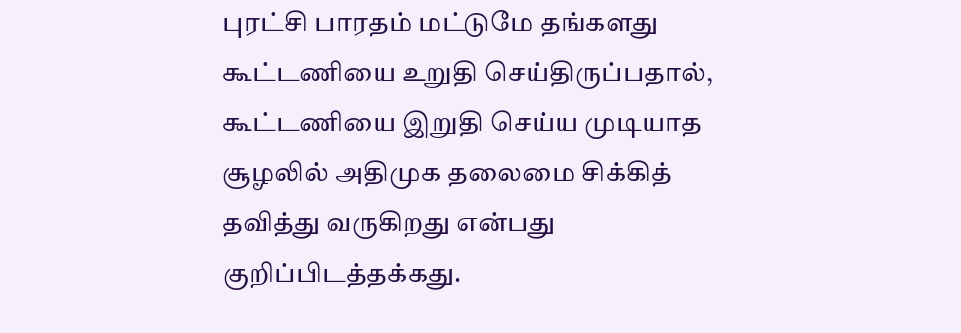புரட்சி பாரதம் மட்டுமே தங்களது கூட்டணியை உறுதி செய்திருப்பதால், கூட்டணியை இறுதி செய்ய முடியாத சூழலில் அதிமுக தலைமை சிக்கித் தவித்து வருகிறது என்பது குறிப்பிடத்தக்கது.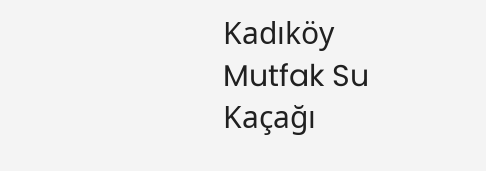Kadıköy Mutfak Su Kaçağı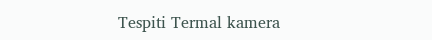Tespiti Termal kamera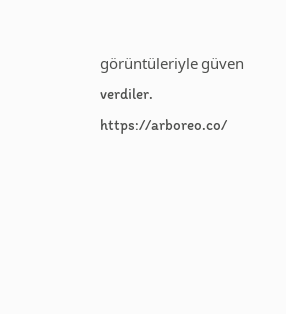görüntüleriyle güven verdiler. https://arboreo.co/